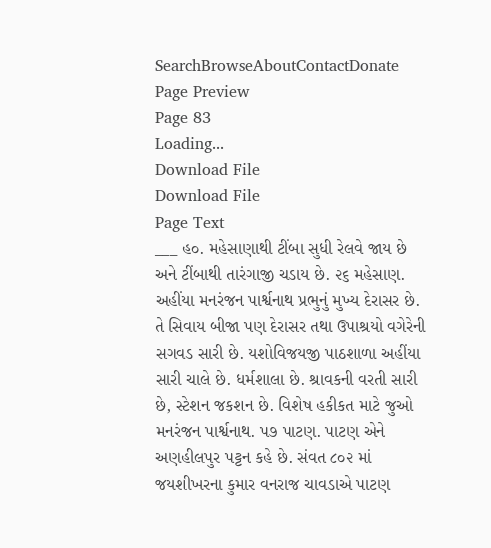SearchBrowseAboutContactDonate
Page Preview
Page 83
Loading...
Download File
Download File
Page Text
___ હ૦. મહેસાણાથી ટીંબા સુધી રેલવે જાય છે અને ટીંબાથી તારંગાજી ચડાય છે. ૨૬ મહેસાણ. અહીંયા મનરંજન પાર્શ્વનાથ પ્રભુનું મુખ્ય દેરાસર છે. તે સિવાય બીજા પણ દેરાસર તથા ઉપાશ્રયો વગેરેની સગવડ સારી છે. યશોવિજયજી પાઠશાળા અહીંયા સારી ચાલે છે. ધર્મશાલા છે. શ્રાવકની વરતી સારી છે, સ્ટેશન જકશન છે. વિશેષ હકીકત માટે જુઓ મનરંજન પાર્શ્વનાથ. પ૭ પાટણ. પાટણ એને અણહીલપુર પટ્ટન કહે છે. સંવત ૮૦૨ માં જયશીખરના કુમાર વનરાજ ચાવડાએ પાટણ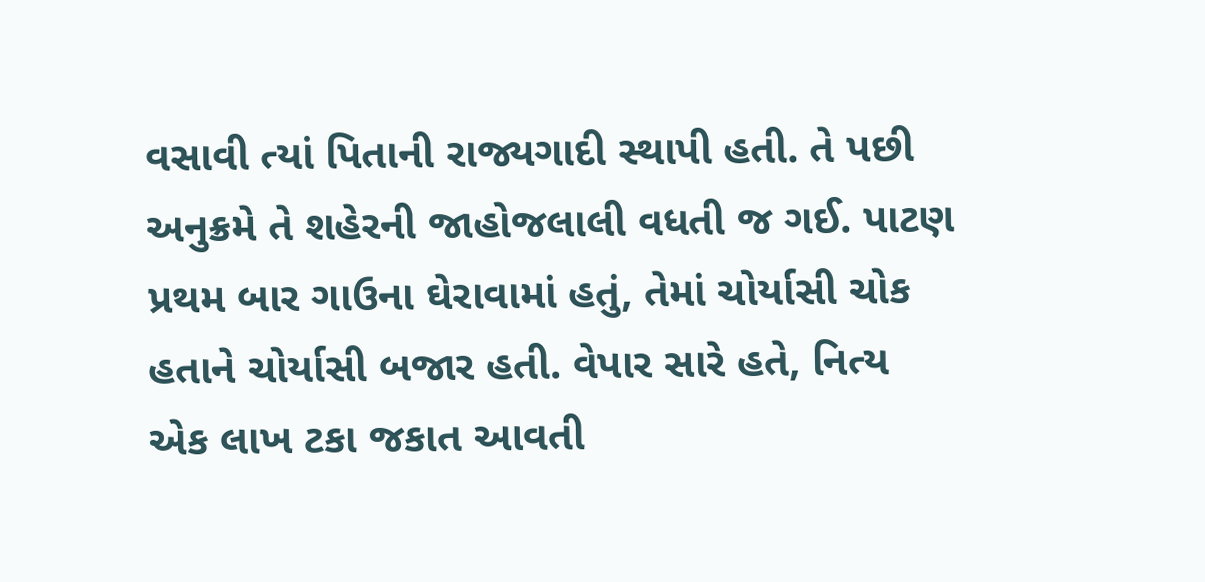વસાવી ત્યાં પિતાની રાજ્યગાદી સ્થાપી હતી. તે પછી અનુક્રમે તે શહેરની જાહોજલાલી વધતી જ ગઈ. પાટણ પ્રથમ બાર ગાઉના ઘેરાવામાં હતું, તેમાં ચોર્યાસી ચોક હતાને ચોર્યાસી બજાર હતી. વેપાર સારે હતે, નિત્ય એક લાખ ટકા જકાત આવતી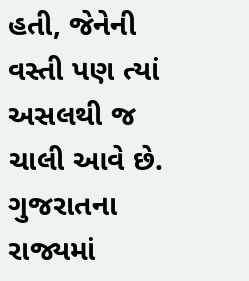હતી, જેનેની વસ્તી પણ ત્યાં અસલથી જ ચાલી આવે છે. ગુજરાતના રાજ્યમાં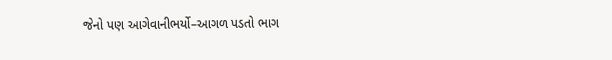જેનો પણ આગેવાનીભર્યો–આગળ પડતો ભાગ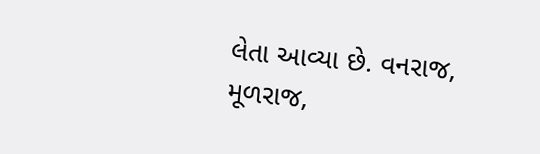લેતા આવ્યા છે. વનરાજ, મૂળરાજ,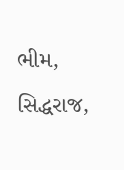ભીમ, સિદ્ધરાજ,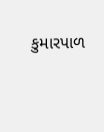કુમારપાળ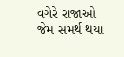વગેરે રાજાઓ જેમ સમર્થ થયા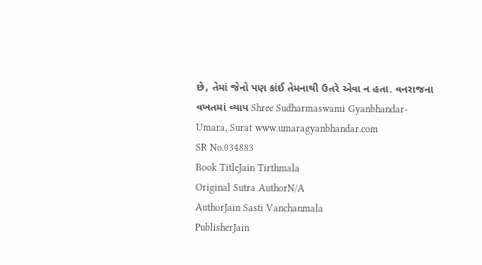છે, તેમાં જેનો પણ કાંઈ તેમનાથી ઉતરે એવા ન હતા. વનરાજના વખતમાં વ્યાપ Shree Sudharmaswami Gyanbhandar-Umara, Surat www.umaragyanbhandar.com
SR No.034883
Book TitleJain Tirthmala
Original Sutra AuthorN/A
AuthorJain Sasti Vanchanmala
PublisherJain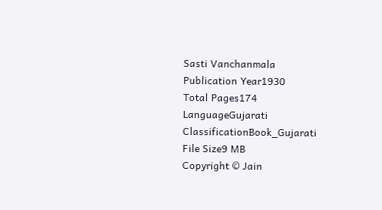Sasti Vanchanmala
Publication Year1930
Total Pages174
LanguageGujarati
ClassificationBook_Gujarati
File Size9 MB
Copyright © Jain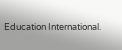Education International.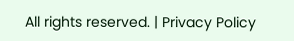All rights reserved. | Privacy Policy